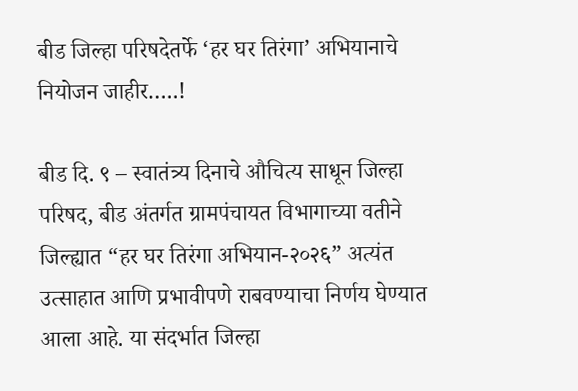बीड जिल्हा परिषदेतर्फे ‘हर घर तिरंगा’ अभियानाचे नियोजन जाहीर…..!

बीड दि. ९ – स्वातंत्र्य दिनाचे औचित्य साधून जिल्हा परिषद, बीड अंतर्गत ग्रामपंचायत विभागाच्या वतीने जिल्ह्यात “हर घर तिरंगा अभियान-२०२६” अत्यंत उत्साहात आणि प्रभावीपणे राबवण्याचा निर्णय घेण्यात आला आहे. या संदर्भात जिल्हा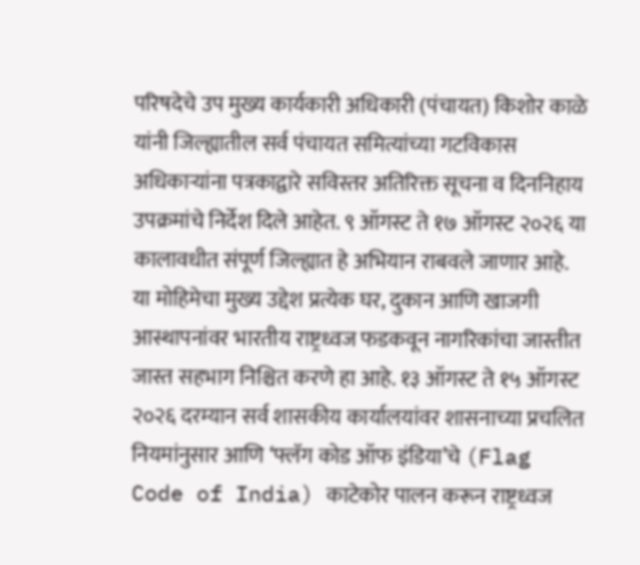परिषदेचे उप मुख्य कार्यकारी अधिकारी (पंचायत) किशोर काळे यांनी जिल्ह्यातील सर्व पंचायत समित्यांच्या गटविकास अधिकाऱ्यांना पत्रकाद्वारे सविस्तर अतिरिक्त सूचना व दिननिहाय उपक्रमांचे निर्देश दिले आहेत. ९ ऑगस्ट ते १७ ऑगस्ट २०२६ या कालावधीत संपूर्ण जिल्ह्यात हे अभियान राबवले जाणार आहे.
या मोहिमेचा मुख्य उद्देश प्रत्येक घर, दुकान आणि खाजगी आस्थापनांवर भारतीय राष्ट्रध्वज फडकवून नागरिकांचा जास्तीत जास्त सहभाग निश्चित करणे हा आहे. १३ ऑगस्ट ते १५ ऑगस्ट २०२६ दरम्यान सर्व शासकीय कार्यालयांवर शासनाच्या प्रचलित नियमांनुसार आणि ‘फ्लॅग कोड ऑफ इंडिया’चे (Flag Code of India) काटेकोर पालन करून राष्ट्रध्वज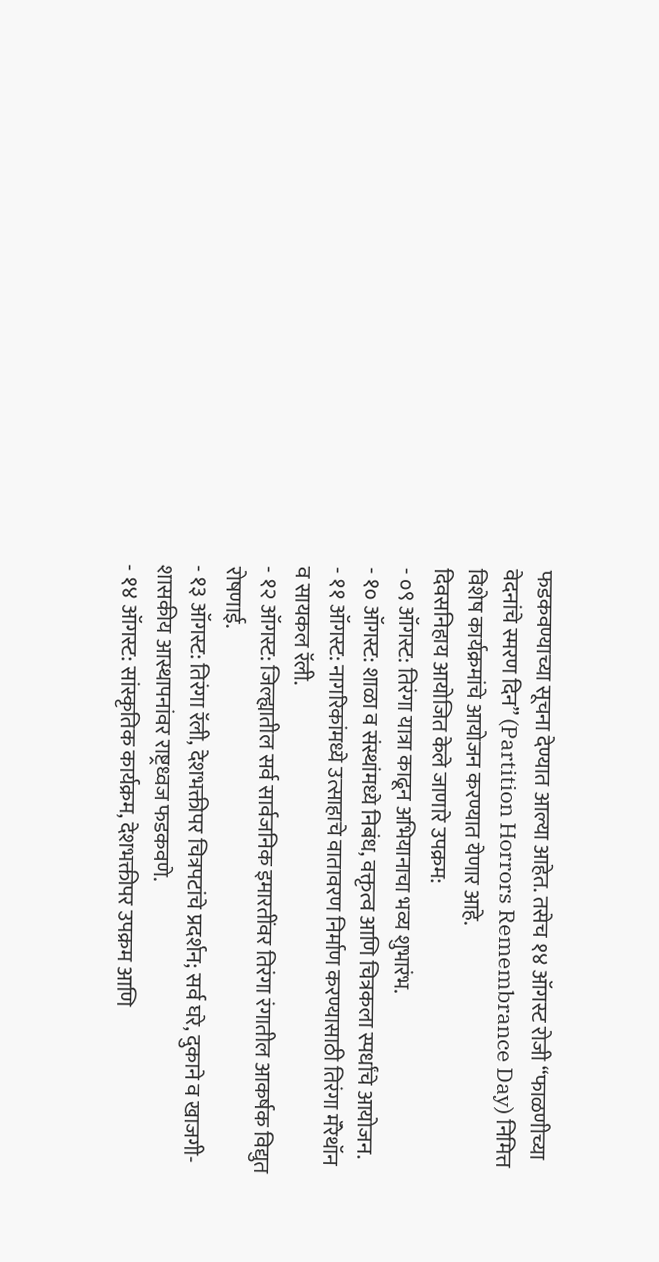फडकवण्याच्या सूचना देण्यात आल्या आहेत. तसेच १४ ऑगस्ट रोजी “फाळणीच्या वेदनांचे स्मरण दिन” (Partition Horrors Remembrance Day) निमित्त विशेष कार्यक्रमांचे आयोजन करण्यात येणार आहे.
दिवसनिहाय आयोजित केले जाणारे उपक्रम:
- ०९ ऑगस्ट: तिरंगा यात्रा काढून अभियानाचा भव्य शुभारंभ.
- १० ऑगस्ट: शाळा व संस्थांमध्ये निबंध, वक्तृत्व आणि चित्रकला स्पर्धांचे आयोजन.
- ११ ऑगस्ट: नागरिकांमध्ये उत्साहाचे वातावरण निर्माण करण्यासाठी तिरंगा मॅरेथॉन व सायकल रॅली.
- १२ ऑगस्ट: जिल्ह्यातील सर्व सार्वजनिक इमारतींवर तिरंगा रंगातील आकर्षक विद्युत रोषणाई.
- १३ ऑगस्ट: तिरंगा रॅली, देशभक्तीपर चित्रपटांचे प्रदर्शन; सर्व घरे, दुकाने व खाजगी-शासकीय आस्थापनांवर राष्ट्रध्वज फडकवणे.
- १४ ऑगस्ट: सांस्कृतिक कार्यक्रम, देशभक्तीपर उपक्रम आणि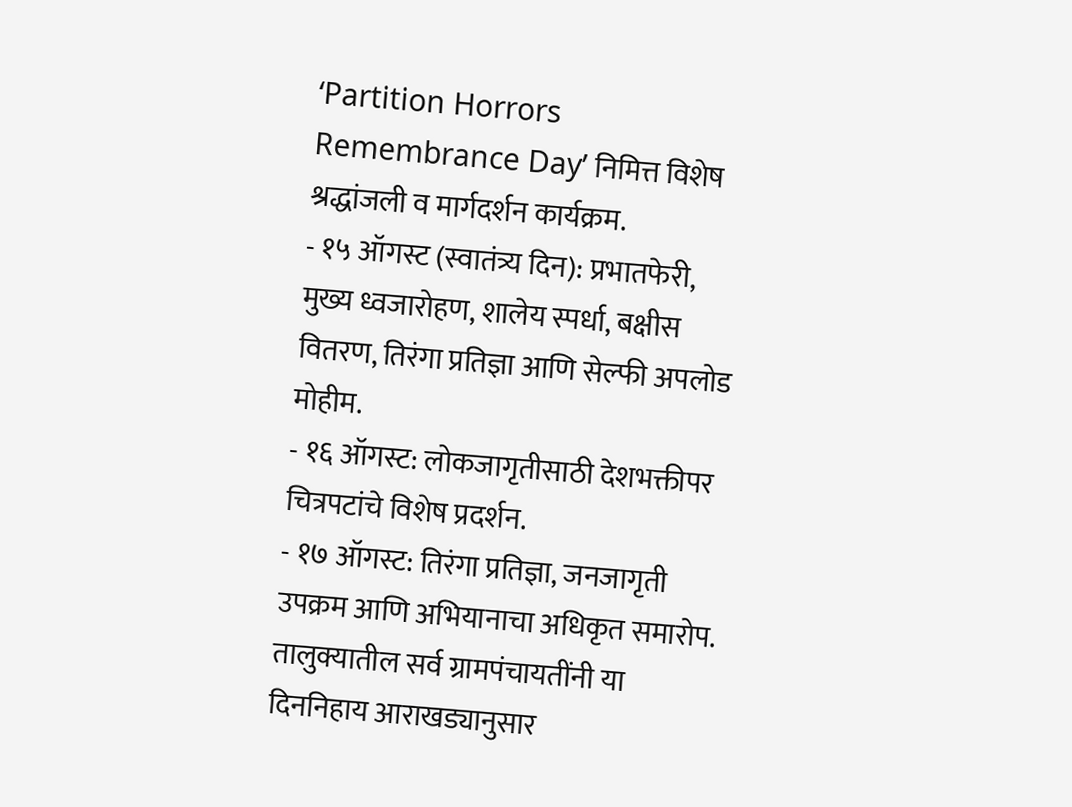‘Partition Horrors Remembrance Day’ निमित्त विशेष श्रद्धांजली व मार्गदर्शन कार्यक्रम.
- १५ ऑगस्ट (स्वातंत्र्य दिन): प्रभातफेरी, मुख्य ध्वजारोहण, शालेय स्पर्धा, बक्षीस वितरण, तिरंगा प्रतिज्ञा आणि सेल्फी अपलोड मोहीम.
- १६ ऑगस्ट: लोकजागृतीसाठी देशभक्तीपर चित्रपटांचे विशेष प्रदर्शन.
- १७ ऑगस्ट: तिरंगा प्रतिज्ञा, जनजागृती उपक्रम आणि अभियानाचा अधिकृत समारोप.
तालुक्यातील सर्व ग्रामपंचायतींनी या दिननिहाय आराखड्यानुसार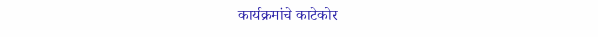कार्यक्रमांचे काटेकोर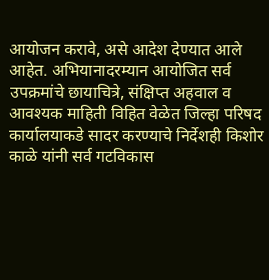आयोजन करावे, असे आदेश देण्यात आले आहेत. अभियानादरम्यान आयोजित सर्व उपक्रमांचे छायाचित्रे, संक्षिप्त अहवाल व आवश्यक माहिती विहित वेळेत जिल्हा परिषद कार्यालयाकडे सादर करण्याचे निर्देशही किशोर काळे यांनी सर्व गटविकास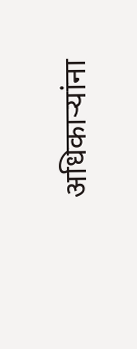अधिकाऱ्यांना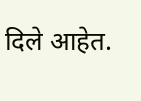दिले आहेत.